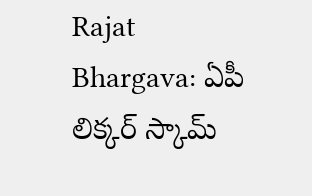Rajat Bhargava: ఏపీ లిక్కర్ స్కామ్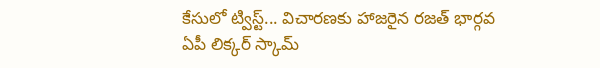కేసులో ట్విస్ట్... విచారణకు హాజరైన రజత్ భార్గవ
ఏపీ లిక్కర్ స్కామ్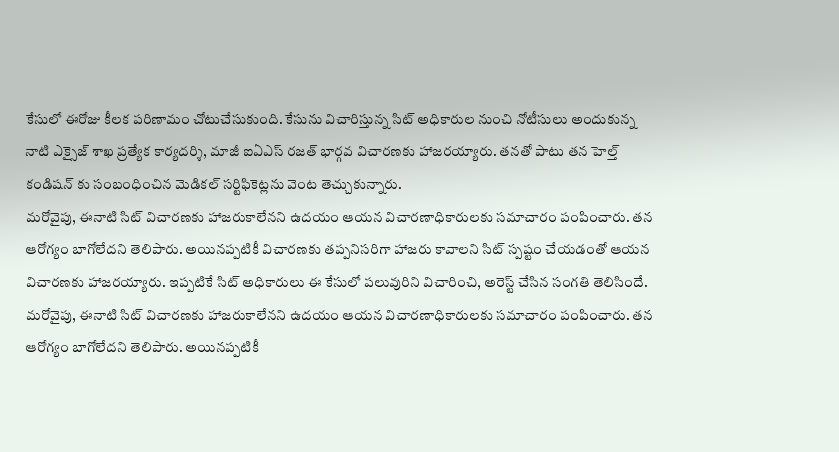కేసులో ఈరోజు కీలక పరిణామం చోటుచేసుకుంది. కేసును విచారిస్తున్న సిట్ అధికారుల నుంచి నోటీసులు అందుకున్న నాటి ఎక్సైజ్ శాఖ ప్రత్యేక కార్యదర్శి, మాజీ ఐఏఎస్ రజత్ భార్గవ విచారణకు హాజరయ్యారు. తనతో పాటు తన హెల్త్ కండిషన్ కు సంబంధించిన మెడికల్ సర్టిఫికెట్లను వెంట తెచ్చుకున్నారు.
మరోవైపు, ఈనాటి సిట్ విచారణకు హాజరుకాలేనని ఉదయం ఆయన విచారణాధికారులకు సమాచారం పంపించారు. తన ఆరోగ్యం బాగోలేదని తెలిపారు. అయినప్పటికీ విచారణకు తప్పనిసరిగా హాజరు కావాలని సిట్ స్పష్టం చేయడంతో ఆయన విచారణకు హాజరయ్యారు. ఇప్పటికే సిట్ అధికారులు ఈ కేసులో పలువురిని విచారించి, అరెస్ట్ చేసిన సంగతి తెలిసిందే.
మరోవైపు, ఈనాటి సిట్ విచారణకు హాజరుకాలేనని ఉదయం ఆయన విచారణాధికారులకు సమాచారం పంపించారు. తన ఆరోగ్యం బాగోలేదని తెలిపారు. అయినప్పటికీ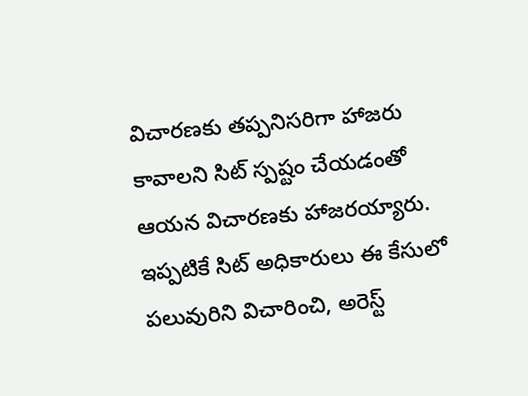విచారణకు తప్పనిసరిగా హాజరు కావాలని సిట్ స్పష్టం చేయడంతో ఆయన విచారణకు హాజరయ్యారు. ఇప్పటికే సిట్ అధికారులు ఈ కేసులో పలువురిని విచారించి, అరెస్ట్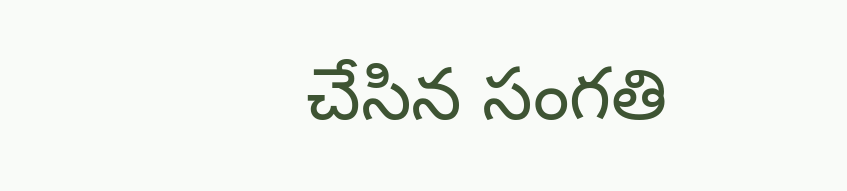చేసిన సంగతి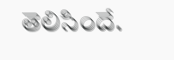తెలిసిందే.